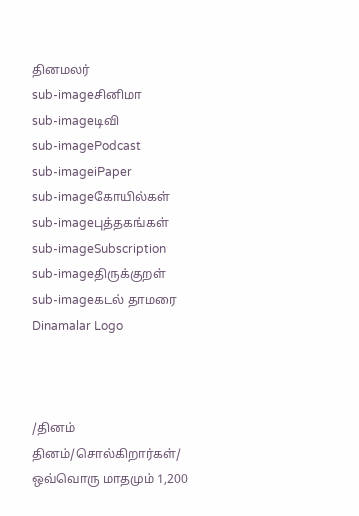தினமலர்
sub-imageசினிமா
sub-imageடிவி
sub-imagePodcast
sub-imageiPaper
sub-imageகோயில்கள்
sub-imageபுத்தகங்கள்
sub-imageSubscription
sub-imageதிருக்குறள்
sub-imageகடல் தாமரை
Dinamalar Logo



/தினம் தினம்/சொல்கிறார்கள்/ ஒவ்வொரு மாதமும் 1,200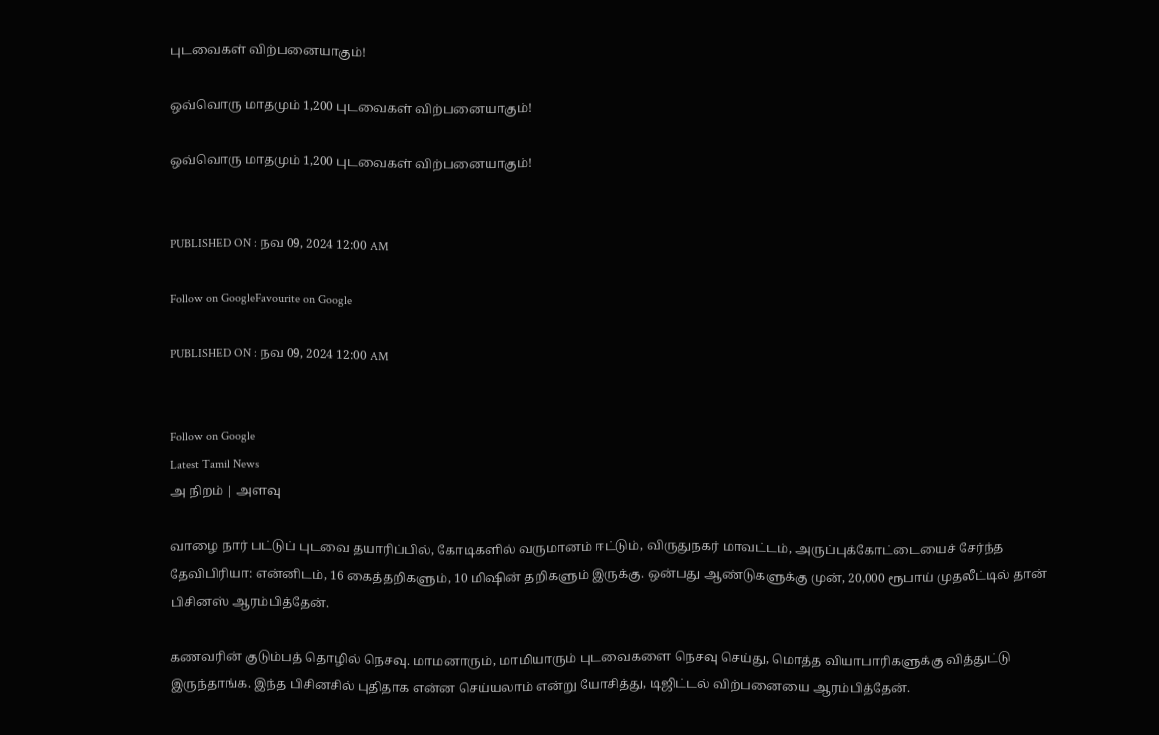புடவைகள் விற்பனையாகும்!

ஒவ்வொரு மாதமும் 1,200 புடவைகள் விற்பனையாகும்!

ஒவ்வொரு மாதமும் 1,200 புடவைகள் விற்பனையாகும்!


PUBLISHED ON : நவ 09, 2024 12:00 AM

Follow on GoogleFavourite on Google

PUBLISHED ON : நவ 09, 2024 12:00 AM


Follow on Google
Latest Tamil News
அ நிறம் | அளவு

வாழை நார் பட்டுப் புடவை தயாரிப்பில், கோடிகளில் வருமானம் ஈட்டும், விருதுநகர் மாவட்டம், அருப்புக்கோட்டையைச் சேர்ந்த தேவிபிரியா: என்னிடம், 16 கைத்தறிகளும், 10 மிஷின் தறிகளும் இருக்கு. ஒன்பது ஆண்டுகளுக்கு முன், 20,000 ரூபாய் முதலீட்டில் தான் பிசினஸ் ஆரம்பித்தேன்.

கணவரின் குடும்பத் தொழில் நெசவு. மாமனாரும், மாமியாரும் புடவைகளை நெசவு செய்து, மொத்த வியாபாரிகளுக்கு வித்துட்டு இருந்தாங்க. இந்த பிசினசில் புதிதாக என்ன செய்யலாம் என்று யோசித்து, டிஜிட்டல் விற்பனையை ஆரம்பித்தேன்.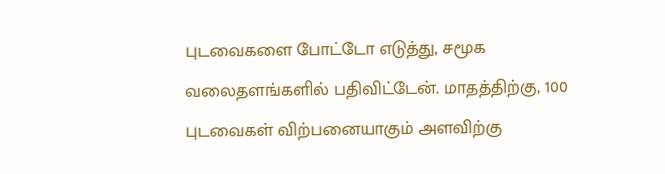புடவைகளை போட்டோ எடுத்து, சமூக வலைதளங்களில் பதிவிட்டேன். மாதத்திற்கு, 100 புடவைகள் விற்பனையாகும் அளவிற்கு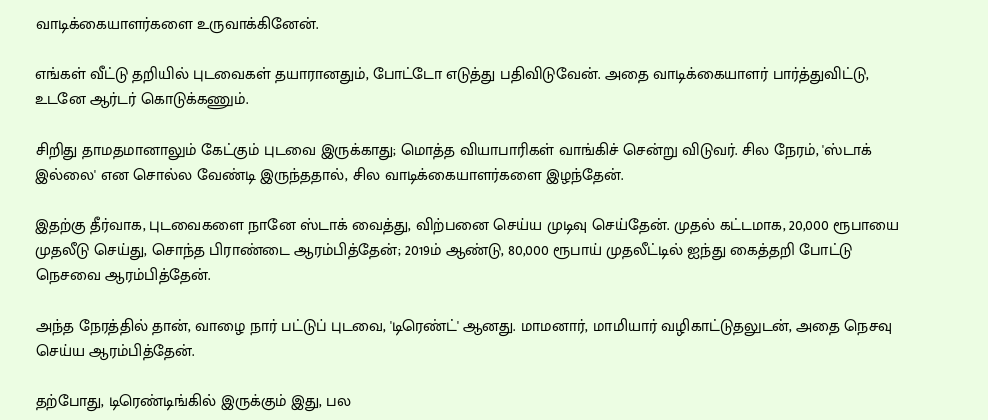வாடிக்கையாளர்களை உருவாக்கினேன்.

எங்கள் வீட்டு தறியில் புடவைகள் தயாரானதும், போட்டோ எடுத்து பதிவிடுவேன். அதை வாடிக்கையாளர் பார்த்துவிட்டு, உடனே ஆர்டர் கொடுக்கணும்.

சிறிது தாமதமானாலும் கேட்கும் புடவை இருக்காது; மொத்த வியாபாரிகள் வாங்கிச் சென்று விடுவர். சில நேரம், 'ஸ்டாக் இல்லை' என சொல்ல வேண்டி இருந்ததால், சில வாடிக்கையாளர்களை இழந்தேன்.

இதற்கு தீர்வாக, புடவைகளை நானே ஸ்டாக் வைத்து, விற்பனை செய்ய முடிவு செய்தேன். முதல் கட்டமாக, 20,000 ரூபாயை முதலீடு செய்து, சொந்த பிராண்டை ஆரம்பித்தேன்; 2019ம் ஆண்டு, 80,000 ரூபாய் முதலீட்டில் ஐந்து கைத்தறி போட்டு நெசவை ஆரம்பித்தேன்.

அந்த நேரத்தில் தான், வாழை நார் பட்டுப் புடவை, 'டிரெண்ட்' ஆனது. மாமனார், மாமியார் வழிகாட்டுதலுடன், அதை நெசவு செய்ய ஆரம்பித்தேன்.

தற்போது, டிரெண்டிங்கில் இருக்கும் இது, பல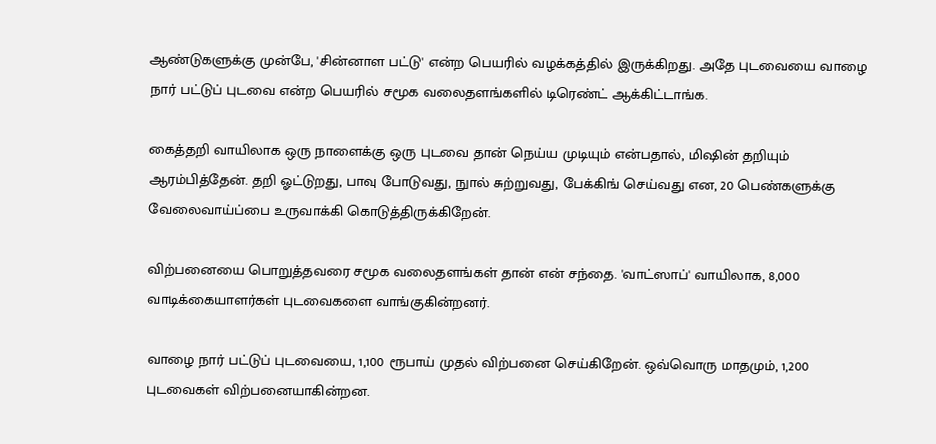ஆண்டுகளுக்கு முன்பே, 'சின்னாள பட்டு' என்ற பெயரில் வழக்கத்தில் இருக்கிறது. அதே புடவையை வாழை நார் பட்டுப் புடவை என்ற பெயரில் சமூக வலைதளங்களில் டிரெண்ட் ஆக்கிட்டாங்க.

கைத்தறி வாயிலாக ஒரு நாளைக்கு ஒரு புடவை தான் நெய்ய முடியும் என்பதால், மிஷின் தறியும் ஆரம்பித்தேன். தறி ஓட்டுறது, பாவு போடுவது, நுால் சுற்றுவது, பேக்கிங் செய்வது என, 20 பெண்களுக்கு வேலைவாய்ப்பை உருவாக்கி கொடுத்திருக்கிறேன்.

விற்பனையை பொறுத்தவரை சமூக வலைதளங்கள் தான் என் சந்தை. 'வாட்ஸாப்' வாயிலாக, 8,000 வாடிக்கையாளர்கள் புடவைகளை வாங்குகின்றனர்.

வாழை நார் பட்டுப் புடவையை, 1,100 ரூபாய் முதல் விற்பனை செய்கிறேன். ஒவ்வொரு மாதமும், 1,200 புடவைகள் விற்பனையாகின்றன.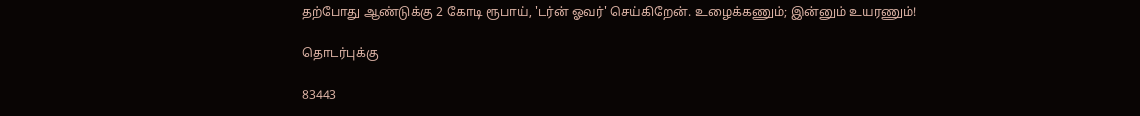தற்போது ஆண்டுக்கு 2 கோடி ரூபாய், 'டர்ன் ஓவர்' செய்கிறேன். உழைக்கணும்; இன்னும் உயரணும்!

தொடர்புக்கு

83443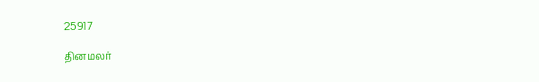25917

தினமலர்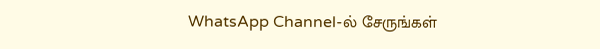WhatsApp Channel-ல் சேருங்கள்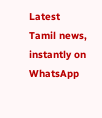Latest Tamil news, instantly on WhatsApp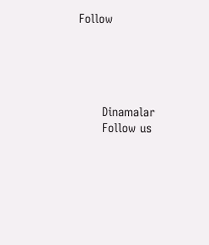Follow





      Dinamalar
      Follow us